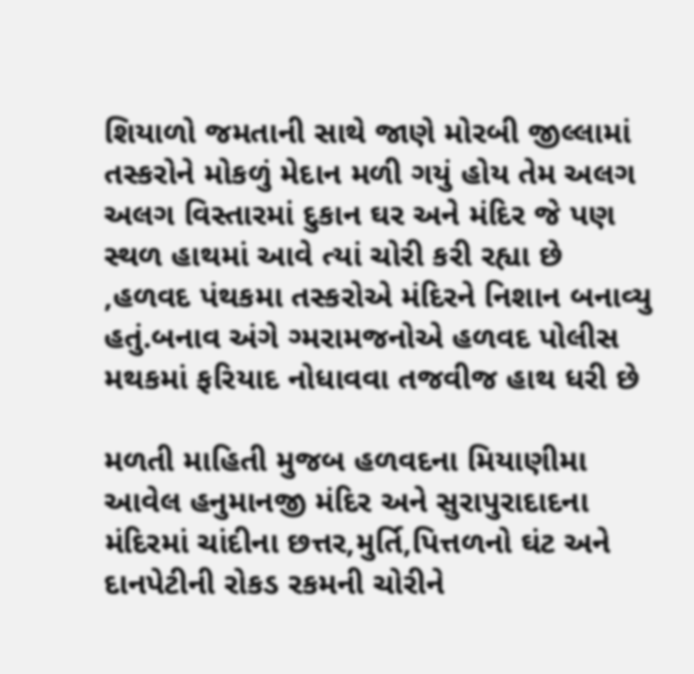શિયાળો જમતાની સાથે જાણે મોરબી જીલ્લામાં તસ્કરોને મોકળું મેદાન મળી ગયું હોય તેમ અલગ અલગ વિસ્તારમાં દુકાન ઘર અને મંદિર જે પણ સ્થળ હાથમાં આવે ત્યાં ચોરી કરી રહ્યા છે ,હળવદ પંથકમા તસ્કરોએ મંદિરને નિશાન બનાવ્યુ હતું.બનાવ અંગે ગ્મરામજનોએ હળવદ પોલીસ મથકમાં ફરિયાદ નોધાવવા તજવીજ હાથ ધરી છે

મળતી માહિતી મુજબ હળવદના મિયાણીમા આવેલ હનુમાનજી મંદિર અને સુરાપુરાદાદના મંદિરમાં ચાંદીના છત્તર,મુર્તિ,પિત્તળનો ઘંટ અને દાનપેટીની રોકડ રકમની ચોરીને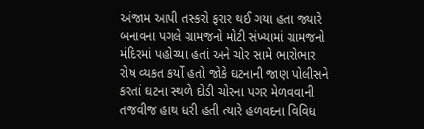અંજામ આપી તસ્કરો ફરાર થઈ ગયા હતા જ્યારે બનાવના પગલે ગ્રામજનો મોટી સંખ્યામાં ગ્રામજનો મંદિરમાં પહોચ્યા હતાં અને ચોર સામે ભારોભાર રોષ વ્યકત કર્યો હતો જોકે ઘટનાની જાણ પોલીસને કરતાં ઘટના સ્થળે દોડી ચોરના પગર મેળવવાની તજવીજ હાથ ધરી હતી ત્યારે હળવદના વિવિધ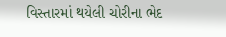વિસ્તારમાં થયેલી ચોરીના ભેદ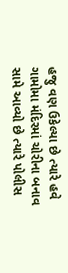હજુ વણ ઉકેલ્યા છે ત્યારે હવે ગામોમા મંદિરમાં ચોરીના બનાવ સામે આવ્યો છે ત્યારે પોલીસ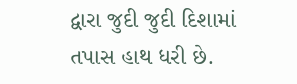દ્વારા જુદી જુદી દિશામાં તપાસ હાથ ધરી છે.